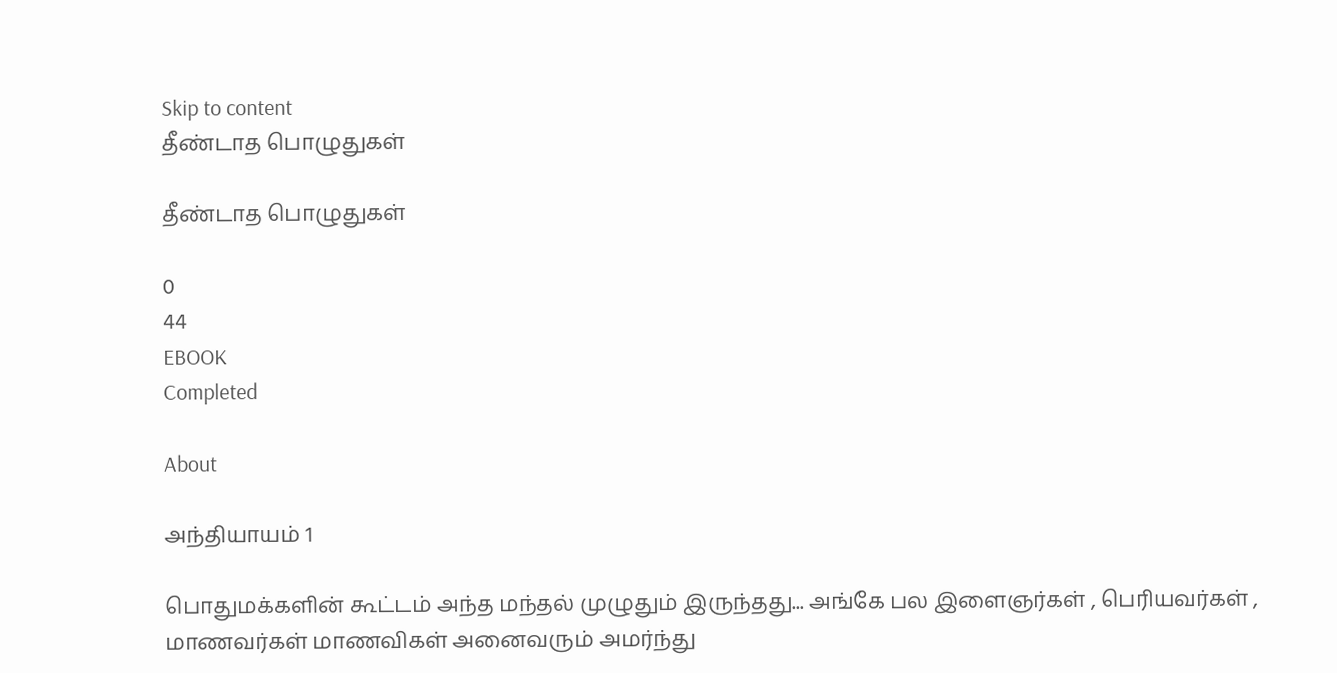Skip to content
தீண்டாத பொழுதுகள்

தீண்டாத பொழுதுகள்

0
44
EBOOK
Completed

About

அந்தியாயம் 1

பொதுமக்களின் கூட்டம் அந்த மந்தல் முழுதும் இருந்தது... அங்கே பல இளைஞர்கள் , பெரியவர்கள் , மாணவர்கள் மாணவிகள் அனைவரும் அமர்ந்து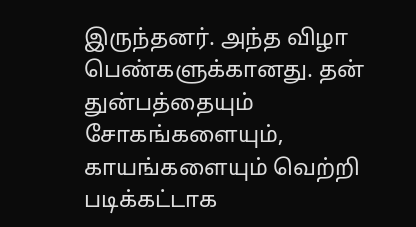இருந்தனர். அந்த விழா பெண்களுக்கானது. தன் துன்பத்தையும் சோகங்களையும், காயங்களையும் வெற்றி படிக்கட்டாக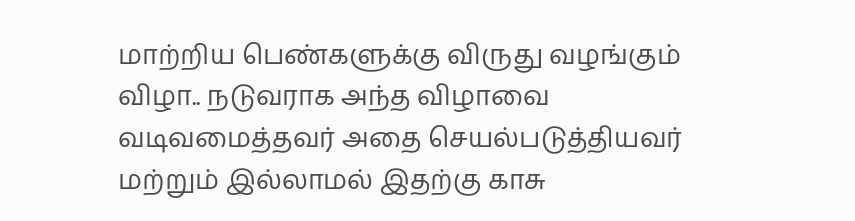மாற்றிய பெண்களுக்கு விருது வழங்கும் விழா.. நடுவராக அந்த விழாவை வடிவமைத்தவர் அதை செயல்படுத்தியவர் மற்றும் இல்லாமல் இதற்கு காசு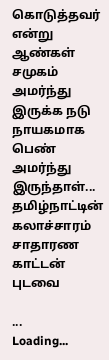கொடுத்தவர் என்று ஆண்கள் சமுகம் அமர்ந்து இருக்க நடு நாயகமாக பெண் அமர்ந்து இருந்தாள்... தமிழ்நாட்டின் கலாச்சாரம் சாதாரண காட்டன் புடவை

...
Loading...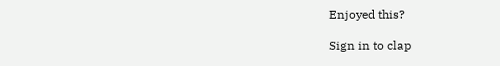Enjoyed this?

Sign in to clap